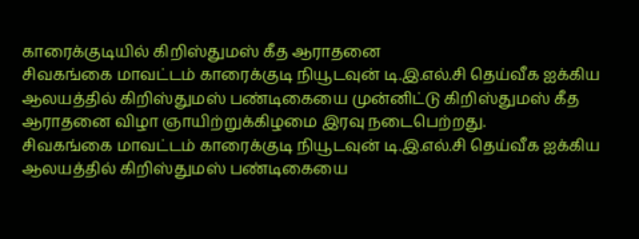காரைக்குடியில் கிறிஸ்துமஸ் கீத ஆராதனை
சிவகங்கை மாவட்டம் காரைக்குடி நியூடவுன் டி.இ.எல்.சி தெய்வீக ஐக்கிய ஆலயத்தில் கிறிஸ்துமஸ் பண்டிகையை முன்னிட்டு கிறிஸ்துமஸ் கீத ஆராதனை விழா ஞாயிற்றுக்கிழமை இரவு நடைபெற்றது.
சிவகங்கை மாவட்டம் காரைக்குடி நியூடவுன் டி.இ.எல்.சி தெய்வீக ஐக்கிய ஆலயத்தில் கிறிஸ்துமஸ் பண்டிகையை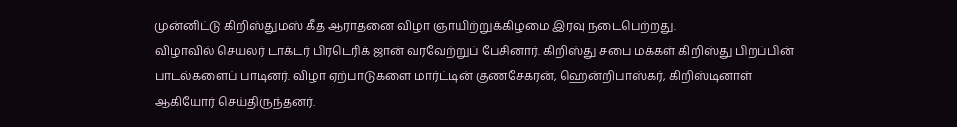முன்னிட்டு கிறிஸ்துமஸ் கீத ஆராதனை விழா ஞாயிற்றுக்கிழமை இரவு நடைபெற்றது.
விழாவில் செயலர் டாக்டர் பிரடெரிக் ஜான் வரவேற்றுப் பேசினார். கிறிஸ்து சபை மக்கள் கிறிஸ்து பிறப்பின் பாடல்களைப் பாடினர். விழா ஏற்பாடுகளை மார்ட்டின் குணசேகரன், ஹென்றிபாஸ்கர், கிறிஸ்டினாள் ஆகியோர் செய்திருந்தனர்.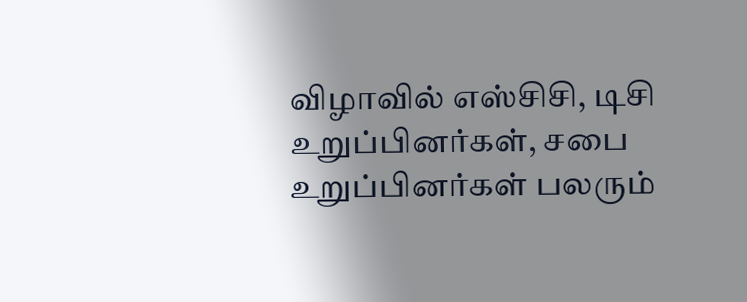விழாவில் எஸ்சிசி, டிசி உறுப்பினர்கள், சபை உறுப்பினர்கள் பலரும்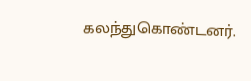கலந்துகொண்டனர்.